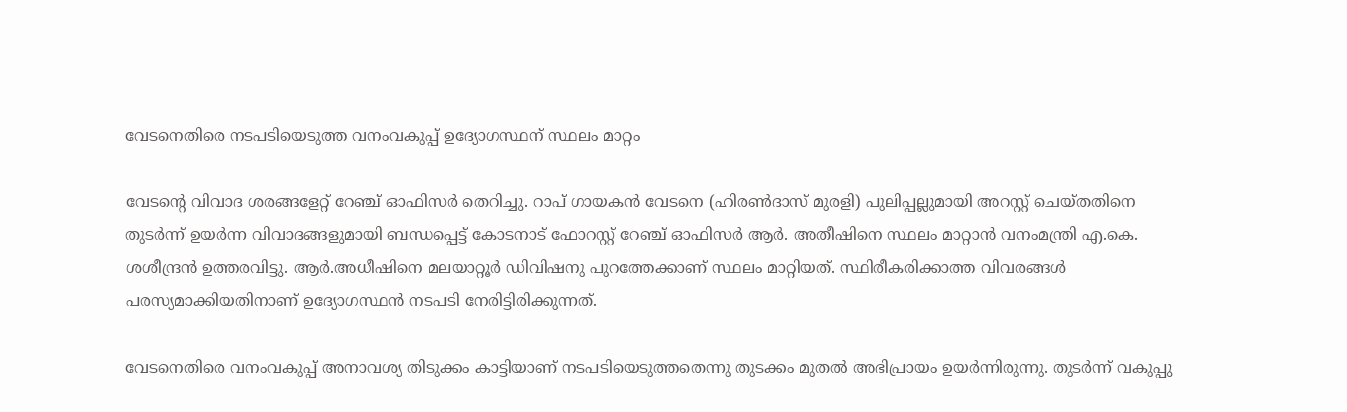വേടനെതിരെ നടപടിയെടുത്ത വനംവകുപ്പ് ഉദ്യോഗസ്ഥന് സ്ഥലം മാറ്റം

വേടന്റെ വിവാദ ശരങ്ങളേറ്റ് റേഞ്ച് ഓഫിസര്‍ തെറിച്ചു. റാപ് ഗായകന്‍ വേടനെ (ഹിരണ്‍ദാസ് മുരളി) പുലിപ്പല്ലുമായി അറസ്റ്റ് ചെയ്തതിനെ തുടര്‍ന്ന് ഉയര്‍ന്ന വിവാദങ്ങളുമായി ബന്ധപ്പെട്ട് കോടനാട് ഫോറസ്റ്റ് റേഞ്ച് ഓഫിസര്‍ ആര്‍. അതീഷിനെ സ്ഥലം മാറ്റാന്‍ വനംമന്ത്രി എ.കെ. ശശീന്ദ്രന്‍ ഉത്തരവിട്ടു. ആർ.അധീഷിനെ മലയാറ്റൂർ ഡിവിഷനു പുറത്തേക്കാണ് സ്ഥലം മാറ്റിയത്. സ്ഥിരീകരിക്കാത്ത വിവരങ്ങൾ പരസ്യമാക്കിയതിനാണ് ഉദ്യോഗസ്ഥൻ നടപടി നേരിട്ടിരിക്കുന്നത്.

വേടനെതിരെ വനംവകുപ്പ് അനാവശ്യ തിടുക്കം കാട്ടിയാണ് നടപടിയെടുത്തതെന്നു തുടക്കം മുതല്‍ അഭിപ്രായം ഉയർന്നിരുന്നു. തുടർന്ന് വകുപ്പു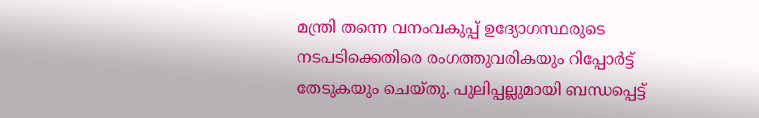മന്ത്രി തന്നെ വനംവകുപ്പ് ഉദ്യോഗസ്ഥരുടെ നടപടിക്കെതിരെ രംഗത്തുവരികയും റിപ്പോർട്ട് തേടുകയും ചെയ്തു. പുലിപ്പല്ലുമായി ബന്ധപ്പെട്ട്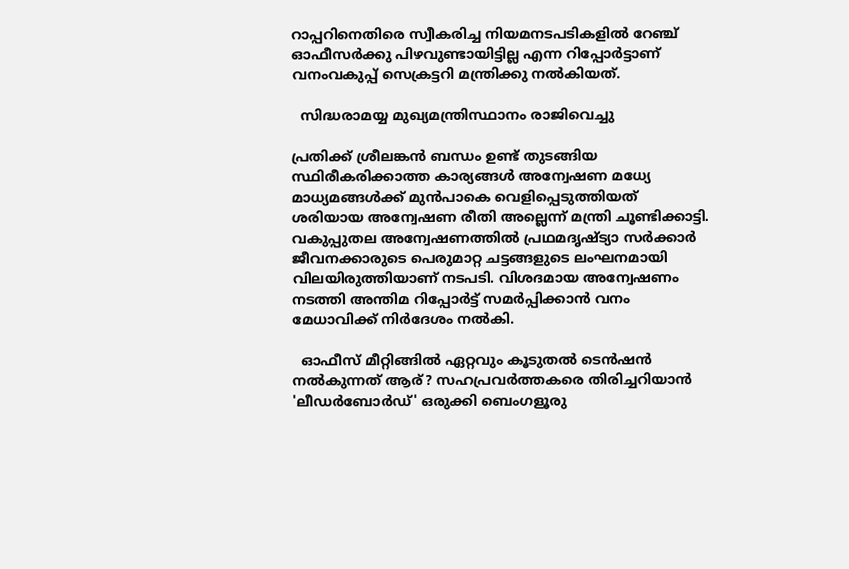റാപ്പറിനെതിരെ സ്വീകരിച്ച നിയമനടപടികളിൽ റേഞ്ച് ഓഫീസർക്കു പിഴവുണ്ടായിട്ടില്ല എന്ന റിപ്പോർട്ടാണ് വനംവകുപ്പ് സെക്രട്ടറി മന്ത്രിക്കു നൽകിയത്.

  സിദ്ധരാമയ്യ മുഖ്യമന്ത്രിസ്ഥാനം രാജിവെച്ചു

പ്രതിക്ക് ശ്രീലങ്കന്‍ ബന്ധം ഉണ്ട് തുടങ്ങിയ സ്ഥിരീകരിക്കാത്ത കാര്യങ്ങള്‍ അന്വേഷണ മധ്യേ മാധ്യമങ്ങള്‍ക്ക് മുന്‍പാകെ വെളിപ്പെടുത്തിയത് ശരിയായ അന്വേഷണ രീതി അല്ലെന്ന് മന്ത്രി ചൂണ്ടിക്കാട്ടി. വകുപ്പുതല അന്വേഷണത്തില്‍ പ്രഥമദൃഷ്ട്യാ സര്‍ക്കാര്‍ ജീവനക്കാരുടെ പെരുമാറ്റ ചട്ടങ്ങളുടെ ലംഘനമായി വിലയിരുത്തിയാണ് നടപടി. വിശദമായ അന്വേഷണം നടത്തി അന്തിമ റിപ്പോര്‍ട്ട് സമര്‍പ്പിക്കാന്‍ വനം മേധാവിക്ക് നിര്‍ദേശം നല്‍കി.

  ഓഫീസ് മീറ്റിങ്ങിൽ ഏറ്റവും കൂടുതൽ ടെൻഷൻ നൽകുന്നത് ആര്? സഹപ്രവർത്തകരെ തിരിച്ചറിയാൻ 'ലീഡർബോർഡ്' ഒരുക്കി ബെംഗളൂരു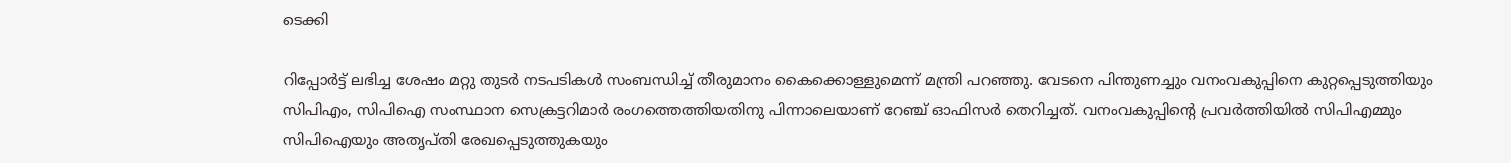ടെക്കി

റിപ്പോര്‍ട്ട് ലഭിച്ച ശേഷം മറ്റു തുടര്‍ നടപടികള്‍ സംബന്ധിച്ച് തീരുമാനം കൈക്കൊള്ളുമെന്ന് മന്ത്രി പറഞ്ഞു. വേടനെ പിന്തുണച്ചും വനംവകുപ്പിനെ കുറ്റപ്പെടുത്തിയും സിപിഎം, സിപിഐ സംസ്ഥാന സെക്രട്ടറിമാര്‍ രംഗത്തെത്തിയതിനു പിന്നാലെയാണ് റേഞ്ച് ഓഫിസര്‍ തെറിച്ചത്. വനംവകുപ്പിന്റെ പ്രവ‍ർത്തിയിൽ സിപിഎമ്മും സിപിഐയും അതൃപ്തി രേഖപ്പെടുത്തുകയും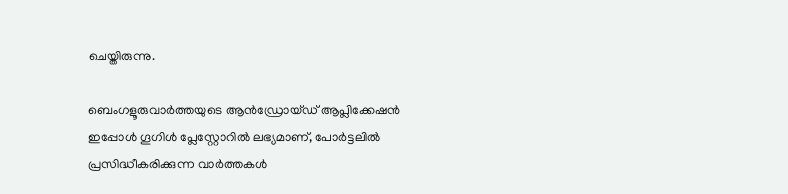ചെയ്തിരുന്നു.

ബെംഗളൂരുവാർത്തയുടെ ആൻഡ്രോയ്ഡ് ആപ്ലിക്കേഷൻ ഇപ്പോൾ ഗൂഗിൾ പ്ലേസ്റ്റോറിൽ ലഭ്യമാണ്, പോർട്ടലിൽ പ്രസിദ്ധീകരിക്കുന്ന വാർത്തകൾ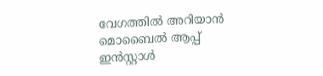വേഗത്തിൽ അറിയാൻ മൊബൈൽ ആപ്പ് ഇൻസ്റ്റാൾ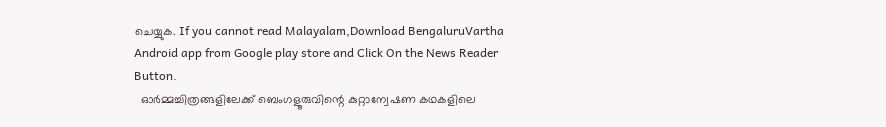ചെയ്യുക. If you cannot read Malayalam,Download BengaluruVartha Android app from Google play store and Click On the News Reader Button.
  ഓർമ്മച്ചിത്രങ്ങളിലേക്ക് ബെംഗളൂരുവിന്റെ കുറ്റാന്വേഷണ കഥകളിലെ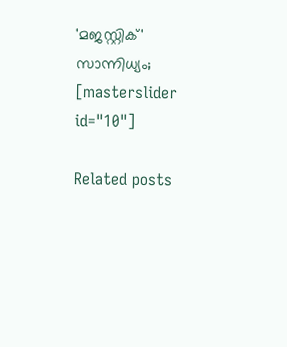'മജസ്റ്റിക്' സാന്നിധ്യം;
[masterslider id="10"]

Related posts